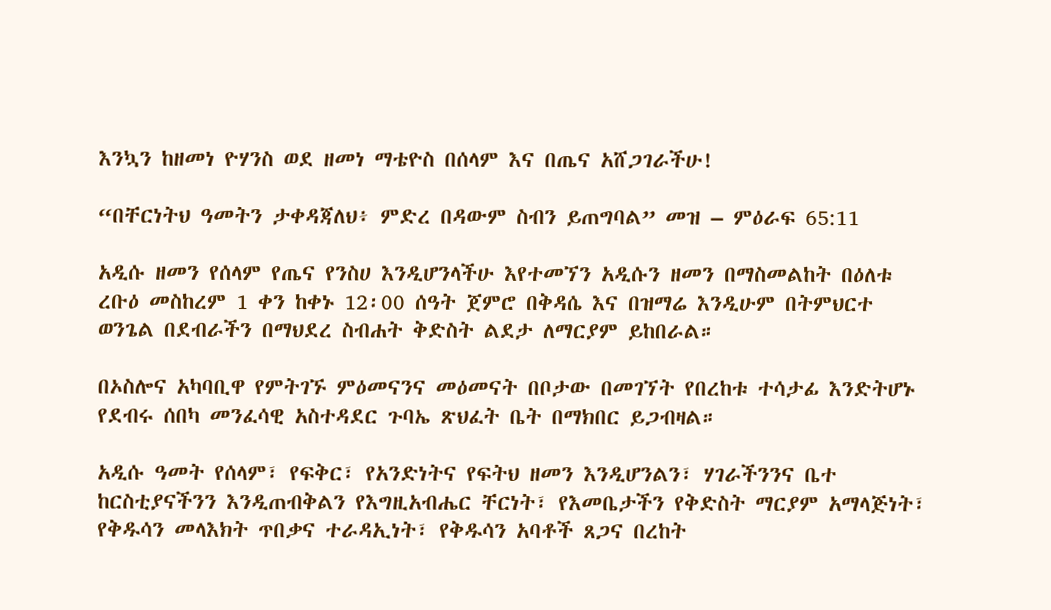እንኳን ከዘመነ ዮሃንስ ወደ ዘመነ ማቴዮስ በሰላም እና በጤና አሸጋገራችሁ!

“በቸርነትህ ዓመትን ታቀዳጃለህ፥ ምድረ በዳውም ስብን ይጠግባል” መዝ – ምዕራፍ 65:11

አዲሱ ዘመን የሰላም የጤና የንስሀ እንዲሆንላችሁ እየተመኘን አዲሱን ዘመን በማስመልከት በዕለቱ ረቡዕ መስከረም 1 ቀን ከቀኑ 12፡00 ሰዓት ጀምሮ በቅዳሴ እና በዝማሬ እንዲሁም በትምህርተ ወንጌል በደብራችን በማህደረ ስብሐት ቅድስት ልደታ ለማርያም ይከበራል።

በኦስሎና አካባቢዋ የምትገኙ ምዕመናንና መዕመናት በቦታው በመገኘት የበረከቱ ተሳታፊ እንድትሆኑ የደብሩ ሰበካ መንፈሳዊ አስተዳደር ጉባኤ ጽህፈት ቤት በማክበር ይጋብዛል።

አዲሱ ዓመት የሰላም፣ የፍቅር፣ የአንድነትና የፍትህ ዘመን እንዲሆንልን፣ ሃገራችንንና ቤተ ከርስቲያናችንን እንዲጠብቅልን የእግዚአብሔር ቸርነት፣ የእመቤታችን የቅድስት ማርያም አማላጅነት፣ የቅዱሳን መላእክት ጥበቃና ተራዳኢነት፣ የቅዱሳን አባቶች ጸጋና በረከት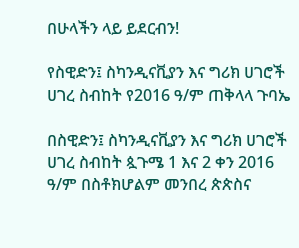በሁላችን ላይ ይደርብን!

የስዊድን፤ ስካንዲናቪያን እና ግሪክ ሀገሮች ሀገረ ስብከት የ2016 ዓ/ም ጠቅላላ ጉባኤ

በስዊድን፤ ስካንዲናቪያን እና ግሪክ ሀገሮች ሀገረ ስብከት ጷጉሜ 1 እና 2 ቀን 2016 ዓ/ም በስቶክሆልም መንበረ ጵጵስና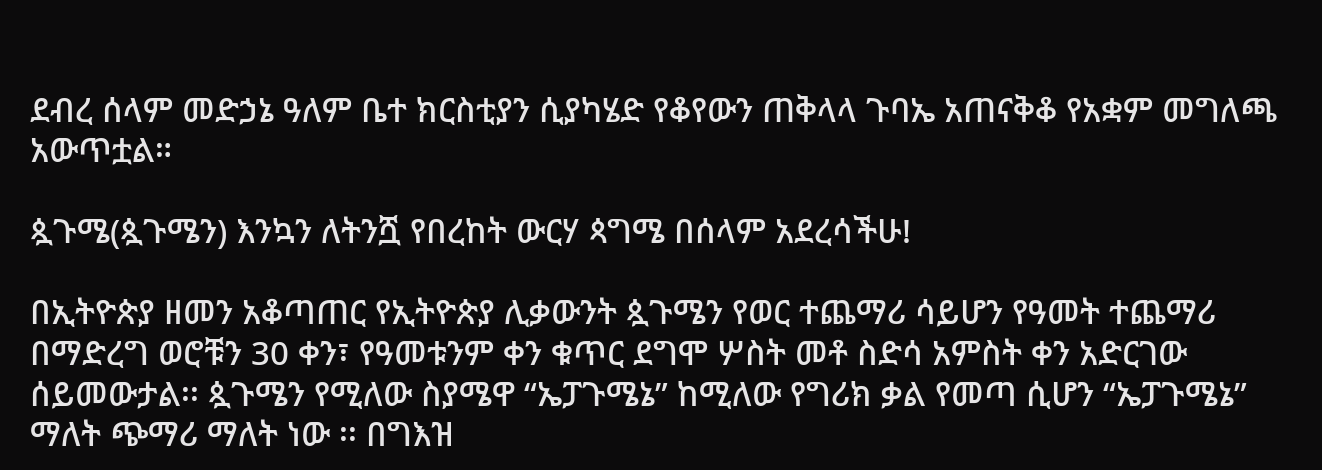ደብረ ሰላም መድኃኔ ዓለም ቤተ ክርስቲያን ሲያካሄድ የቆየውን ጠቅላላ ጉባኤ አጠናቅቆ የአቋም መግለጫ አውጥቷል።

ጷጉሜ(ጷጉሜን) እንኳን ለትንሿ የበረከት ውርሃ ጳግሜ በሰላም አደረሳችሁ!

በኢትዮጵያ ዘመን አቆጣጠር የኢትዮጵያ ሊቃውንት ጷጉሜን የወር ተጨማሪ ሳይሆን የዓመት ተጨማሪ በማድረግ ወሮቹን 30 ቀን፣ የዓመቱንም ቀን ቁጥር ደግሞ ሦስት መቶ ስድሳ አምስት ቀን አድርገው ሰይመውታል፡፡ ጷጉሜን የሚለው ስያሜዋ “ኤፓጉሜኔ” ከሚለው የግሪክ ቃል የመጣ ሲሆን “ኤፓጉሜኔ” ማለት ጭማሪ ማለት ነው ፡፡ በግእዝ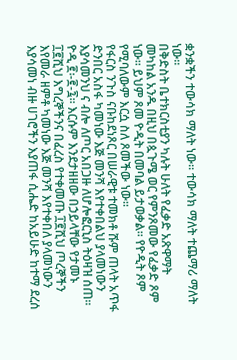ቋንቋችን ተውሳክ ማለት ነው፡፡ ተውሳክ ማለት ተጨማሪ ማለት ነው፡፡
በቅድስት ቤተክርስቲያን ካሉት ሁለት የፈቃድ አጽዋማት መካከል አንዱ በዚህ በጷጉሜ ወር የምንጾመው የፈቃድ ጾም ነው፡፡ ይህም ጾመ ዮዲት በመባል ይታወቃል፡፡ የዮዲት ጾም የሚባለውም እርሷ ስለ ጾመችው ነው፡፡
የፋርስ ንጉስ ናቡከደነጾር በሠራዊቱ ተመክቶ ሹም ጠላት አጥፋ ድንበር አስፋ ካመነው እጅ መንሻ እየተቀበልህ ያላመነውን እያሳመንህ ና ብሎ ለጦር አበጋዙ ለሆሎፎርኒስ ትዕዛዝ ሰጠ፡፡ ዮዲ ፪፡-፪-፯፡፡ እርሱም እንደታዘዘው በኃይላቸው የታመኑ ፲፪ሺህ እግረኞችንና በፈረስ የተቀመጡ ፲፪ሺህ ጦረኞችን እየመራ ዘምቶ ካመነው እጅ መንሻ እየተቀበለ ያላመነውን እያሳመነ ብዙ ሀገሮችን እያጠፋ ሲሔድ ከአይሁድ ከተማ ደረሰ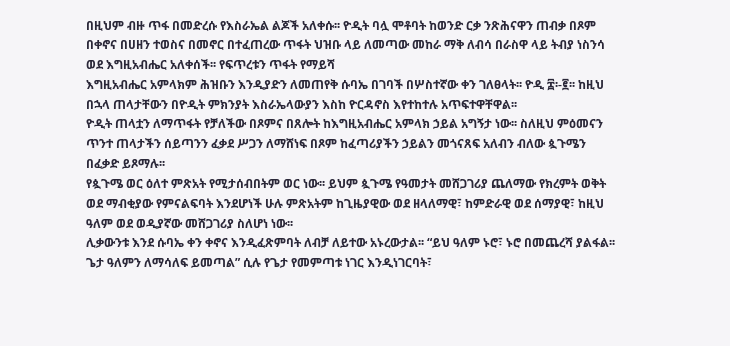በዚህም ብዙ ጥፋ በመድረሱ የእስራኤል ልጆች አለቀሱ፡፡ ዮዲት ባሏ ሞቶባት ከወንድ ርቃ ንጽሕናዋን ጠብቃ በጾም በቀኖና በሀዘን ተወስና በመኖር በተፈጠረው ጥፋት ህዝቡ ላይ ለመጣው መከራ ማቅ ለብሳ በራስዋ ላይ ትብያ ነስንሳ ወደ እግዚአብሔር አለቀሰች፡፡ የፍጥረቱን ጥፋት የማይሻ
እግዚአብሔር አምላክም ሕዝቡን እንዲያድን ለመጠየቅ ሱባኤ በገባች በሦስተኛው ቀን ገለፀላት፡፡ ዮዲ ፰፡-፪፡፡ ከዚህ በኋላ ጠላታቸውን በዮዲት ምክንያት እስራኤላውያን እስከ ዮርዳኖስ እየተከተሉ አጥፍተዋቸዋል፡፡
ዮዲት ጠላቷን ለማጥፋት የቻለችው በጾምና በጸሎት ከእግዚአብሔር አምላክ ኃይል አግኝታ ነው፡፡ ስለዚህ ምዕመናን ጥንተ ጠላታችን ሰይጣንን ፈቃደ ሥጋን ለማሸነፍ በጾም ከፈጣሪያችን ኃይልን መጎናጸፍ አለብን ብለው ጷጉሜን በፈቃድ ይጾማሉ፡፡
የጷጉሜ ወር ዕለተ ምጽአት የሚታሰብበትም ወር ነው፡፡ ይህም ጷጉሜ የዓመታት መሸጋገሪያ ጨለማው የክረምት ወቅት ወደ ማብቂያው የምናልፍባት እንደሆነች ሁሉ ምጽአትም ከጊዜያዊው ወደ ዘላለማዊ፣ ከምድራዊ ወደ ሰማያዊ፣ ከዚህ ዓለም ወደ ወዲያኛው መሸጋገሪያ ስለሆነ ነው፡፡
ሊቃውንቱ እንደ ሱባኤ ቀን ቀኖና እንዲፈጽምባት ለብቻ ለይተው አኑረውታል፡፡ “ይህ ዓለም ኑሮ፣ ኑሮ በመጨረሻ ያልፋል፡፡ ጌታ ዓለምን ለማሳለፍ ይመጣል” ሲሉ የጌታ የመምጣቱ ነገር እንዲነገርባት፣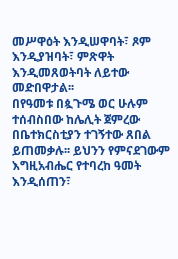መሥዋዕት እንዲሠዋባት፣ ጾም እንዲያዝባት፣ ምጽዋት እንዲመጸወትባት ለይተው መድበዋታል፡፡
በየዓመቱ በጷጉሜ ወር ሁሉም ተሰብስበው ከሌሊት ጀምረው በቤተክርስቲያን ተገኝተው ጸበል ይጠመቃሉ፡፡ ይህንን የምናደገውም እግዚአብሔር የተባረከ ዓመት እንዲሰጠን፣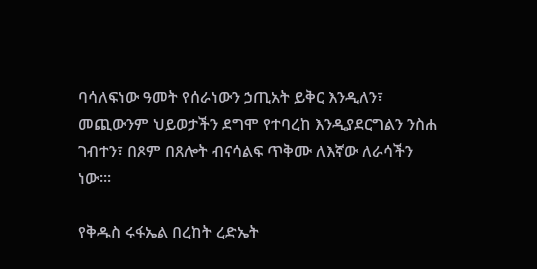ባሳለፍነው ዓመት የሰራነውን ኃጢአት ይቅር እንዲለን፣ መጪውንም ህይወታችን ደግሞ የተባረከ እንዲያደርግልን ንስሐ ገብተን፣ በጾም በጸሎት ብናሳልፍ ጥቅሙ ለእኛው ለራሳችን ነው።፡

የቅዱስ ሩፋኤል በረከት ረድኤት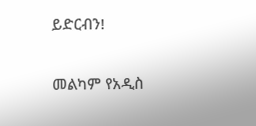ይድርብን!

መልካም የአዲስ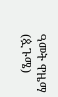ዓመት ዋዜማ (ጷጉሜ)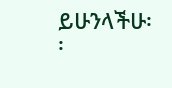ይሁንላችሁ፡፡